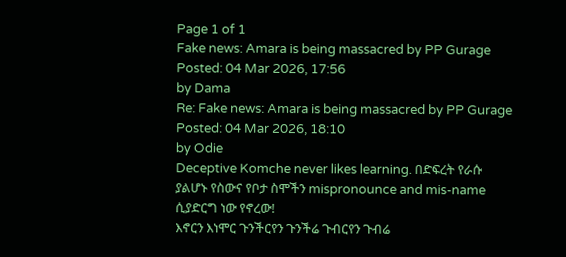Page 1 of 1
Fake news: Amara is being massacred by PP Gurage
Posted: 04 Mar 2026, 17:56
by Dama
Re: Fake news: Amara is being massacred by PP Gurage
Posted: 04 Mar 2026, 18:10
by Odie
Deceptive Komche never likes learning. በድፍረት የራሱ ያልሆኑ የስውና የቦታ ስሞችን mispronounce and mis-name ሲያድርግ ነው የኖረው!
እኖርን እነሞር ጉንችርየን ጉንችሬ ጉብርየን ጉብሬ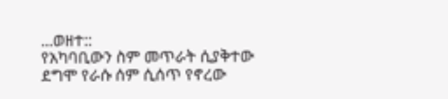...ወዘተ::
የአካባቢውን ስም መጥራት ሲያቅተው ደግሞ የራሱ ሰም ሲሰጥ የኖረው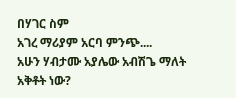በሃገር ስም
አገረ ማሪያም አርባ ምንጭ....
አሁን ሃብታሙ አያሌው አብሽጌ ማለት አቅቶት ነው?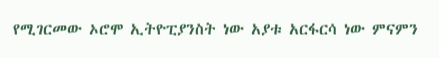የሚገርመው ኦሮሞ ኢትዮፒያንስት ነው አያቱ አርፋርሳ ነው ምናምን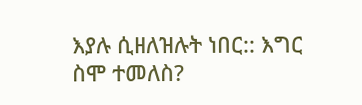እያሉ ሲዘለዝሉት ነበር:: እግር ስሞ ተመለስ?